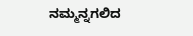ನಮ್ಮನ್ನಗಲಿದ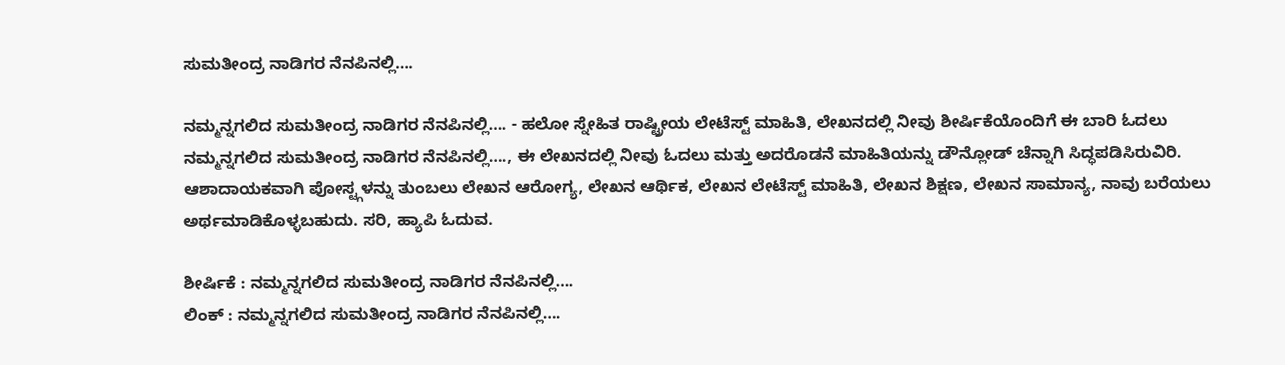ಸುಮತೀಂದ್ರ ನಾಡಿಗರ ನೆನಪಿನಲ್ಲಿ….

ನಮ್ಮನ್ನಗಲಿದ ಸುಮತೀಂದ್ರ ನಾಡಿಗರ ನೆನಪಿನಲ್ಲಿ…. - ಹಲೋ ಸ್ನೇಹಿತ ರಾಷ್ಟ್ರೀಯ ಲೇಟೆಸ್ಟ್ ಮಾಹಿತಿ, ಲೇಖನದಲ್ಲಿ ನೀವು ಶೀರ್ಷಿಕೆಯೊಂದಿಗೆ ಈ ಬಾರಿ ಓದಲು ನಮ್ಮನ್ನಗಲಿದ ಸುಮತೀಂದ್ರ ನಾಡಿಗರ ನೆನಪಿನಲ್ಲಿ…., ಈ ಲೇಖನದಲ್ಲಿ ನೀವು ಓದಲು ಮತ್ತು ಅದರೊಡನೆ ಮಾಹಿತಿಯನ್ನು ಡೌನ್ಲೋಡ್ ಚೆನ್ನಾಗಿ ಸಿದ್ಧಪಡಿಸಿರುವಿರಿ. ಆಶಾದಾಯಕವಾಗಿ ಪೋಸ್ಟ್ಗಳನ್ನು ತುಂಬಲು ಲೇಖನ ಆರೋಗ್ಯ, ಲೇಖನ ಆರ್ಥಿಕ, ಲೇಖನ ಲೇಟೆಸ್ಟ್ ಮಾಹಿತಿ, ಲೇಖನ ಶಿಕ್ಷಣ, ಲೇಖನ ಸಾಮಾನ್ಯ, ನಾವು ಬರೆಯಲು ಅರ್ಥಮಾಡಿಕೊಳ್ಳಬಹುದು. ಸರಿ, ಹ್ಯಾಪಿ ಓದುವ.

ಶೀರ್ಷಿಕೆ : ನಮ್ಮನ್ನಗಲಿದ ಸುಮತೀಂದ್ರ ನಾಡಿಗರ ನೆನಪಿನಲ್ಲಿ….
ಲಿಂಕ್ : ನಮ್ಮನ್ನಗಲಿದ ಸುಮತೀಂದ್ರ ನಾಡಿಗರ ನೆನಪಿನಲ್ಲಿ….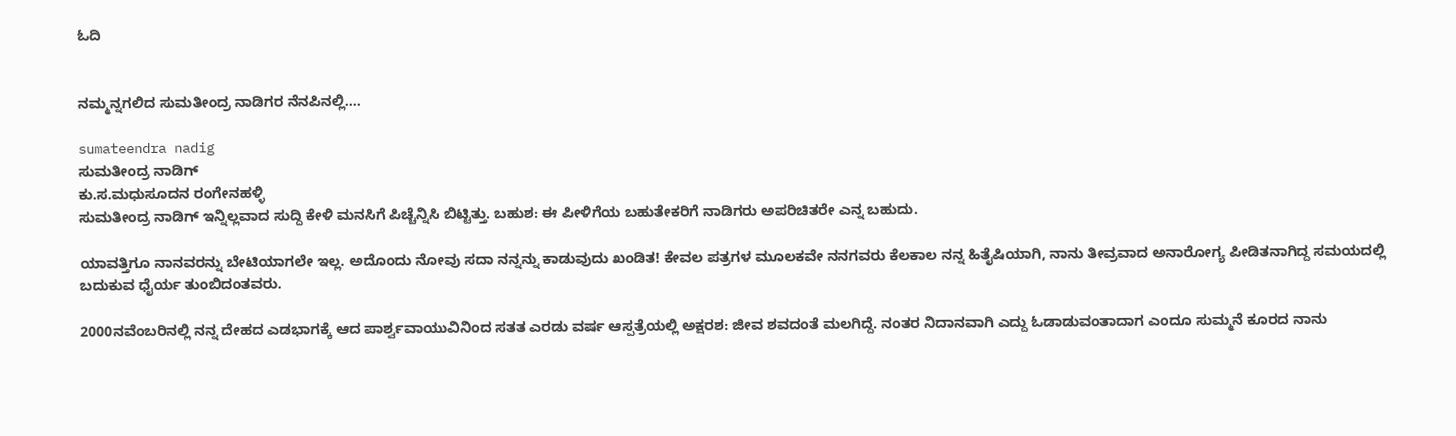ಓದಿ


ನಮ್ಮನ್ನಗಲಿದ ಸುಮತೀಂದ್ರ ನಾಡಿಗರ ನೆನಪಿನಲ್ಲಿ….

sumateendra nadig
ಸುಮತೀಂದ್ರ ನಾಡಿಗ್
ಕು.ಸ.ಮಧುಸೂದನ ರಂಗೇನಹಳ್ಳಿ
ಸುಮತೀಂದ್ರ ನಾಡಿಗ್ ಇನ್ನಿಲ್ಲವಾದ ಸುದ್ದಿ ಕೇಳಿ ಮನಸಿಗೆ ಪಿಚ್ಚೆನ್ನಿಸಿ ಬಿಟ್ಟಿತ್ತು. ಬಹುಶ: ಈ ಪೀಳಿಗೆಯ ಬಹುತೇಕರಿಗೆ ನಾಡಿಗರು ಅಪರಿಚಿತರೇ ಎನ್ನ ಬಹುದು.

ಯಾವತ್ತಿಗೂ ನಾನವರನ್ನು ಬೇಟಿಯಾಗಲೇ ಇಲ್ಲ. ಅದೊಂದು ನೋವು ಸದಾ ನನ್ನನ್ನು ಕಾಡುವುದು ಖಂಡಿತ! ಕೇವಲ ಪತ್ರಗಳ ಮೂಲಕವೇ ನನಗವರು ಕೆಲಕಾಲ ನನ್ನ ಹಿತೈಷಿಯಾಗಿ, ನಾನು ತೀವ್ರವಾದ ಅನಾರೋಗ್ಯ ಪೀಡಿತನಾಗಿದ್ದ ಸಮಯದಲ್ಲಿ ಬದುಕುವ ಧೈರ್ಯ ತುಂಬಿದಂತವರು.

2000ನವೆಂಬರಿನಲ್ಲಿ ನನ್ನ ದೇಹದ ಎಡಭಾಗಕ್ಕೆ ಆದ ಪಾರ್ಶ್ವವಾಯುವಿನಿಂದ ಸತತ ಎರಡು ವರ್ಷ ಆಸ್ಪತ್ರೆಯಲ್ಲಿ ಅಕ್ಷರಶ: ಜೀವ ಶವದಂತೆ ಮಲಗಿದ್ದೆ. ನಂತರ ನಿದಾನವಾಗಿ ಎದ್ದು ಓಡಾಡುವಂತಾದಾಗ ಎಂದೂ ಸುಮ್ಮನೆ ಕೂರದ ನಾನು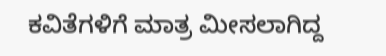ಕವಿತೆಗಳಿಗೆ ಮಾತ್ರ ಮೀಸಲಾಗಿದ್ದ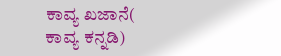ಕಾವ್ಯ ಖಜಾನೆ( ಕಾವ್ಯ ಕನ್ನಡಿ)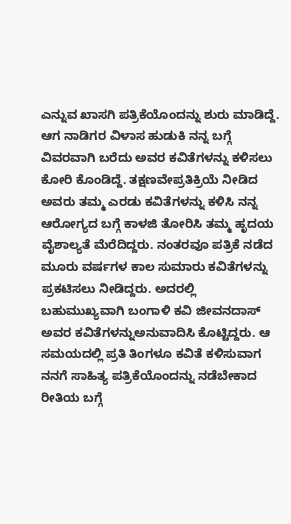ಎನ್ನುವ ಖಾಸಗಿ ಪತ್ರಿಕೆಯೊಂದನ್ನು ಶುರು ಮಾಡಿದ್ದೆ.
ಆಗ ನಾಡಿಗರ ವಿಳಾಸ ಹುಡುಕಿ ನನ್ನ ಬಗ್ಗೆ ವಿವರವಾಗಿ ಬರೆದು ಅವರ ಕವಿತೆಗಳನ್ನು ಕಳಿಸಲು ಕೋರಿ ಕೊಂಡಿದ್ದೆ. ತಕ್ಷಣವೇಪ್ರತಿಕ್ರಿಯೆ ನೀಡಿದ ಅವರು ತಮ್ಮ ಎರಡು ಕವಿತೆಗಳನ್ನು ಕಳಿಸಿ ನನ್ನ ಆರೋಗ್ಯದ ಬಗ್ಗೆ ಕಾಳಜಿ ತೋರಿಸಿ ತಮ್ಮ ಹೃದಯ ವೈಶಾಲ್ಯತೆ ಮೆರೆದಿದ್ದರು. ನಂತರವೂ ಪತ್ರಿಕೆ ನಡೆದ ಮೂರು ವರ್ಷಗಳ ಕಾಲ ಸುಮಾರು ಕವಿತೆಗಳನ್ನು ಪ್ರಕಟಿಸಲು ನೀಡಿದ್ದರು. ಅದರಲ್ಲಿ ಬಹುಮುಖ್ಯವಾಗಿ ಬಂಗಾಳಿ ಕವಿ ಜೀವನದಾಸ್ ಅವರ ಕವಿತೆಗಳನ್ನುಅನುವಾದಿಸಿ ಕೊಟ್ಟಿದ್ದರು. ಆ ಸಮಯದಲ್ಲಿ ಪ್ರತಿ ತಿಂಗಳೂ ಕವಿತೆ ಕಳಿಸುವಾಗ ನನಗೆ ಸಾಹಿತ್ಯ ಪತ್ರಿಕೆಯೊಂದನ್ನು ನಡೆಬೇಕಾದ ರೀತಿಯ ಬಗ್ಗೆ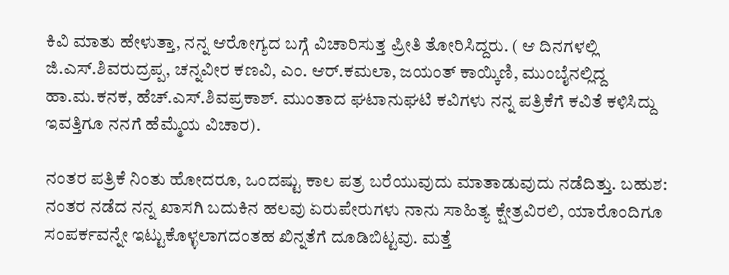ಕಿವಿ ಮಾತು ಹೇಳುತ್ತಾ, ನನ್ನ ಆರೋಗ್ಯದ ಬಗ್ಗೆ ವಿಚಾರಿಸುತ್ತ ಪ್ರೀತಿ ತೋರಿಸಿದ್ದರು. ( ಆ ದಿನಗಳಲ್ಲಿ ಜಿ.ಎಸ್.ಶಿವರುದ್ರಪ್ಪ, ಚನ್ನವೀರ ಕಣವಿ, ಎಂ. ಆರ್.ಕಮಲಾ, ಜಯಂತ್ ಕಾಯ್ಕಿಣಿ, ಮುಂಬೈನಲ್ಲಿದ್ದ ಹಾ.ಮ.ಕನಕ, ಹೆಚ್.ಎಸ್.ಶಿವಪ್ರಕಾಶ್. ಮುಂತಾದ ಘಟಾನುಘಟಿ ಕವಿಗಳು ನನ್ನ ಪತ್ರಿಕೆಗೆ ಕವಿತೆ ಕಳಿಸಿದ್ದು ಇವತ್ತಿಗೂ ನನಗೆ ಹೆಮ್ಮೆಯ ವಿಚಾರ).

ನಂತರ ಪತ್ರಿಕೆ ನಿಂತು ಹೋದರೂ, ಒಂದಷ್ಟು ಕಾಲ ಪತ್ರ ಬರೆಯುವುದು ಮಾತಾಡುವುದು ನಡೆದಿತ್ತು. ಬಹುಶ: ನಂತರ ನಡೆದ ನನ್ನ ಖಾಸಗಿ ಬದುಕಿನ ಹಲವು ಏರುಪೇರುಗಳು ನಾನು ಸಾಹಿತ್ಯ ಕ್ಷೇತ್ರವಿರಲಿ, ಯಾರೊಂದಿಗೂ ಸಂಪರ್ಕವನ್ನೇ ಇಟ್ಟುಕೊಳ್ಳಲಾಗದಂತಹ ಖಿನ್ನತೆಗೆ ದೂಡಿಬಿಟ್ಟವು. ಮತ್ತೆ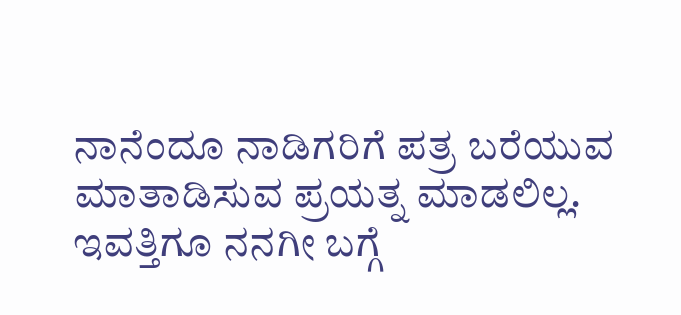ನಾನೆಂದೂ ನಾಡಿಗರಿಗೆ ಪತ್ರ ಬರೆಯುವ ಮಾತಾಡಿಸುವ ಪ್ರಯತ್ನ ಮಾಡಲಿಲ್ಲ. ಇವತ್ತಿಗೂ ನನಗೀ ಬಗ್ಗೆ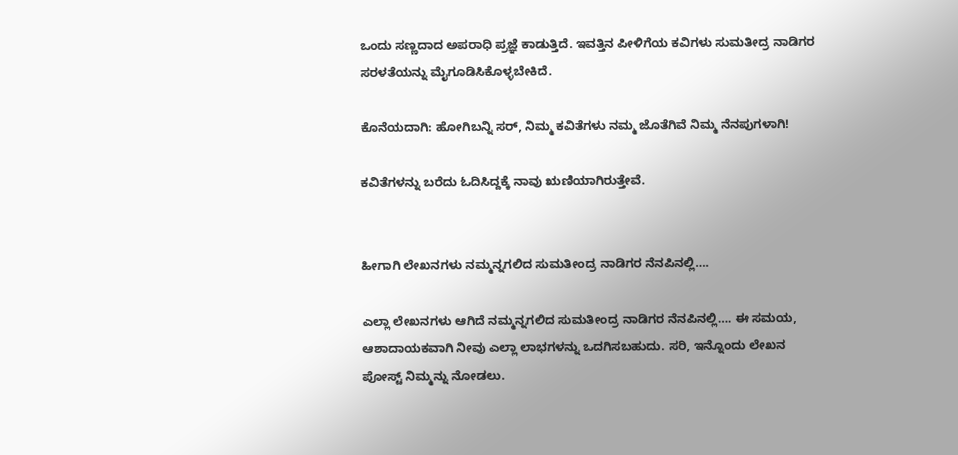ಒಂದು ಸಣ್ಣದಾದ ಅಪರಾಧಿ ಪ್ರಜ್ಞೆ ಕಾಡುತ್ತಿದೆ. ಇವತ್ತಿನ ಪೀಳಿಗೆಯ ಕವಿಗಳು ಸುಮತೀದ್ರ ನಾಡಿಗರ ಸರಳತೆಯನ್ನು ಮೈಗೂಡಿಸಿಕೊಳ್ಳಬೇಕಿದೆ.

ಕೊನೆಯದಾಗಿ: ಹೋಗಿಬನ್ನಿ ಸರ್, ನಿಮ್ಮ ಕವಿತೆಗಳು ನಮ್ಮ ಜೊತೆಗಿವೆ ನಿಮ್ಮ ನೆನಪುಗಳಾಗಿ!

ಕವಿತೆಗಳನ್ನು ಬರೆದು ಓದಿಸಿದ್ದಕ್ಕೆ ನಾವು ಋಣಿಯಾಗಿರುತ್ತೇವೆ.


ಹೀಗಾಗಿ ಲೇಖನಗಳು ನಮ್ಮನ್ನಗಲಿದ ಸುಮತೀಂದ್ರ ನಾಡಿಗರ ನೆನಪಿನಲ್ಲಿ….

ಎಲ್ಲಾ ಲೇಖನಗಳು ಆಗಿದೆ ನಮ್ಮನ್ನಗಲಿದ ಸುಮತೀಂದ್ರ ನಾಡಿಗರ ನೆನಪಿನಲ್ಲಿ…. ಈ ಸಮಯ, ಆಶಾದಾಯಕವಾಗಿ ನೀವು ಎಲ್ಲಾ ಲಾಭಗಳನ್ನು ಒದಗಿಸಬಹುದು. ಸರಿ, ಇನ್ನೊಂದು ಲೇಖನ ಪೋಸ್ಟ್ ನಿಮ್ಮನ್ನು ನೋಡಲು.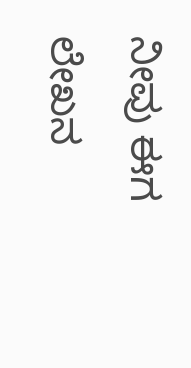ನೀವು ಈಗ ಲೇಖನ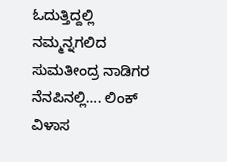ಓದುತ್ತಿದ್ದಲ್ಲಿ ನಮ್ಮನ್ನಗಲಿದ ಸುಮತೀಂದ್ರ ನಾಡಿಗರ ನೆನಪಿನಲ್ಲಿ…. ಲಿಂಕ್ ವಿಳಾಸ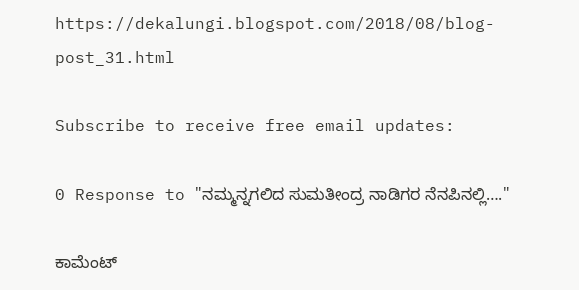https://dekalungi.blogspot.com/2018/08/blog-post_31.html

Subscribe to receive free email updates:

0 Response to "ನಮ್ಮನ್ನಗಲಿದ ಸುಮತೀಂದ್ರ ನಾಡಿಗರ ನೆನಪಿನಲ್ಲಿ…."

ಕಾಮೆಂಟ್‌‌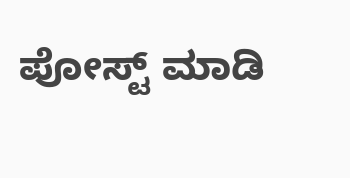ಪೋಸ್ಟ್‌ ಮಾಡಿ